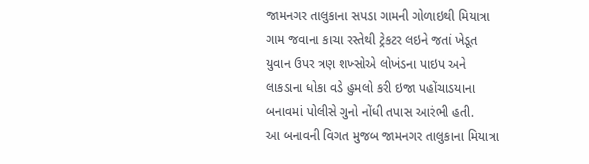જામનગર તાલુકાના સપડા ગામની ગોળાઇથી મિયાત્રા ગામ જવાના કાચા રસ્તેથી ટ્રેકટર લઇને જતાં ખેડૂત યુવાન ઉપર ત્રણ શખ્સોએ લોખંડના પાઇપ અને લાકડાના ધોકા વડે હુમલો કરી ઇજા પહોંચાડયાના બનાવમાં પોલીસે ગુનો નોંધી તપાસ આરંભી હતી.
આ બનાવની વિગત મુજબ જામનગર તાલુકાના મિયાત્રા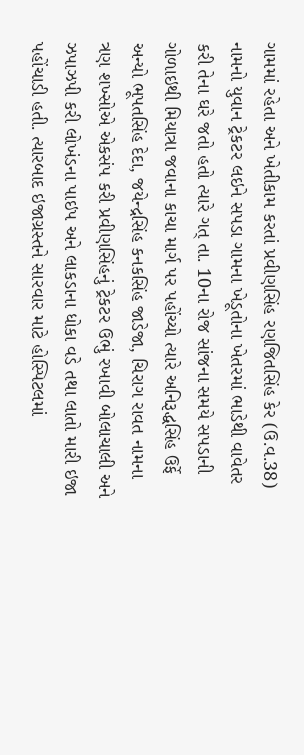ગામમાં રહેતા અને ખેતીકામ કરતાં પ્રવીણસિંહ રણજિતસિંહ કેર (ઉ.વ.38) નામનો યુવાન ટ્રેકટર લઇને સપડા ગામના ખેડૂતોના ખેતરમાં ભાડેથી વાવેતર કરી તેના ઘરે જતો હતો ત્યારે ગત્ તા. 10ના રોજ સાંજના સમયે સપડાની ગોળાઇથી મિયાત્રા જવાના કાચા માર્ગ પર પહોંચ્યો ત્યારે અનિરૂદ્ધસિંહ ઉર્ફે અન્યો ભૂપતસિંહ દેદા, જયેન્દ્રસિંહ કનકસિંહ જાડેજા, ચિરાગ રાવત નામના ત્રણ શખ્સોએ એકસંપ કરી પ્રવીણસિંહનું ટ્રેકટર ઉભું રખાવી બોલાચાલી અને ઝપાઝપી કરી લોખંડના પાઇપ અને લાકડાના ધોકા વડે તથા લાતો મારી ઇજા પહોંચાડી હતી. ત્યારબાદ ઇજાગ્રસ્તને સારવાર માટે હોસ્પિટલમાં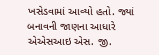ખસેડવામાં આવ્યો હતો. જ્યાં બનાવની જાણના આધારે એએસઆઇ એસ. જી.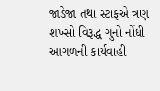જાડેજા તથા સ્ટાફએ ત્રણ શખ્સો વિરૂદ્ધ ગુનો નોંધી આગળની કાર્યવાહી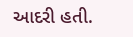આદરી હતી.